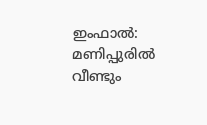ഇംഫാൽ: മണിപ്പുരിൽ വീണ്ടും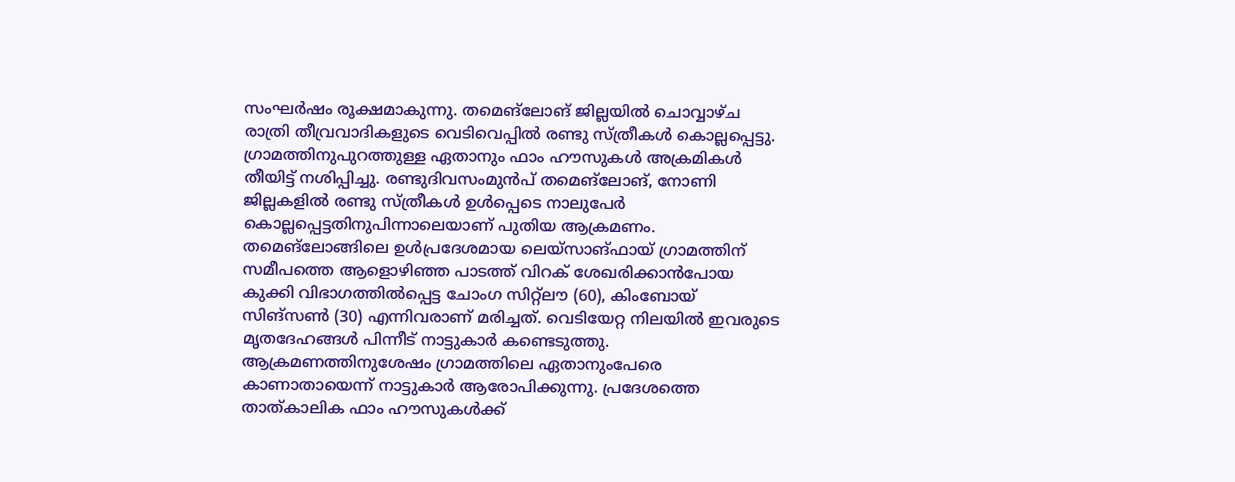സംഘർഷം രൂക്ഷമാകുന്നു. തമെങ്ലോങ് ജില്ലയിൽ ചൊവ്വാഴ്ച രാത്രി തീവ്രവാദികളുടെ വെടിവെപ്പിൽ രണ്ടു സ്ത്രീകൾ കൊല്ലപ്പെട്ടു. ഗ്രാമത്തിനുപുറത്തുള്ള ഏതാനും ഫാം ഹൗസുകൾ അക്രമികൾ തീയിട്ട് നശിപ്പിച്ചു. രണ്ടുദിവസംമുൻപ് തമെങ്ലോങ്, നോണി ജില്ലകളിൽ രണ്ടു സ്ത്രീകൾ ഉൾപ്പെടെ നാലുപേർ കൊല്ലപ്പെട്ടതിനുപിന്നാലെയാണ് പുതിയ ആക്രമണം.
തമെങ്ലോങ്ങിലെ ഉൾപ്രദേശമായ ലെയ്സാങ്ഫായ് ഗ്രാമത്തിന് സമീപത്തെ ആളൊഴിഞ്ഞ പാടത്ത് വിറക് ശേഖരിക്കാൻപോയ കുക്കി വിഭാഗത്തിൽപ്പെട്ട ചോംഗ സിറ്റ്ലൗ (60), കിംബോയ് സിങ്സൺ (30) എന്നിവരാണ് മരിച്ചത്. വെടിയേറ്റ നിലയിൽ ഇവരുടെ മൃതദേഹങ്ങൾ പിന്നീട് നാട്ടുകാർ കണ്ടെടുത്തു. ആക്രമണത്തിനുശേഷം ഗ്രാമത്തിലെ ഏതാനുംപേരെ കാണാതായെന്ന് നാട്ടുകാർ ആരോപിക്കുന്നു. പ്രദേശത്തെ താത്കാലിക ഫാം ഹൗസുകൾക്ക്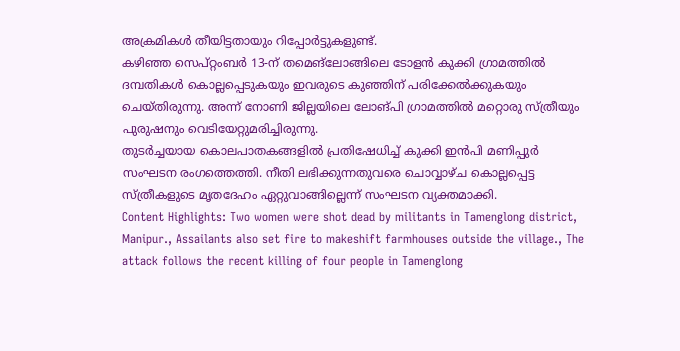അക്രമികൾ തീയിട്ടതായും റിപ്പോർട്ടുകളുണ്ട്.
കഴിഞ്ഞ സെപ്റ്റംബർ 13-ന് തമെങ്ലോങ്ങിലെ ടോളൻ കുക്കി ഗ്രാമത്തിൽ ദമ്പതികൾ കൊല്ലപ്പെടുകയും ഇവരുടെ കുഞ്ഞിന് പരിക്കേൽക്കുകയും ചെയ്തിരുന്നു. അന്ന് നോണി ജില്ലയിലെ ലോങ്പി ഗ്രാമത്തിൽ മറ്റൊരു സ്ത്രീയും പുരുഷനും വെടിയേറ്റുമരിച്ചിരുന്നു.
തുടർച്ചയായ കൊലപാതകങ്ങളിൽ പ്രതിഷേധിച്ച് കുക്കി ഇൻപി മണിപ്പുർ സംഘടന രംഗത്തെത്തി. നീതി ലഭിക്കുന്നതുവരെ ചൊവ്വാഴ്ച കൊല്ലപ്പെട്ട സ്ത്രീകളുടെ മൃതദേഹം ഏറ്റുവാങ്ങില്ലെന്ന് സംഘടന വ്യക്തമാക്കി.
Content Highlights: Two women were shot dead by militants in Tamenglong district, Manipur., Assailants also set fire to makeshift farmhouses outside the village., The attack follows the recent killing of four people in Tamenglong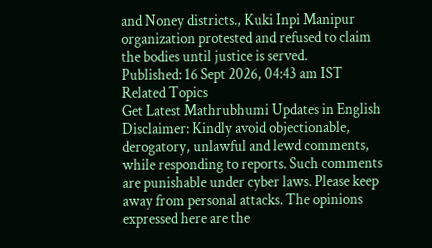and Noney districts., Kuki Inpi Manipur organization protested and refused to claim the bodies until justice is served.
Published: 16 Sept 2026, 04:43 am IST
Related Topics
Get Latest Mathrubhumi Updates in English
Disclaimer: Kindly avoid objectionable, derogatory, unlawful and lewd comments, while responding to reports. Such comments are punishable under cyber laws. Please keep away from personal attacks. The opinions expressed here are the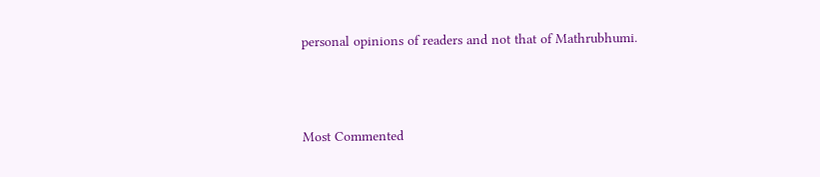personal opinions of readers and not that of Mathrubhumi.



Most Commented